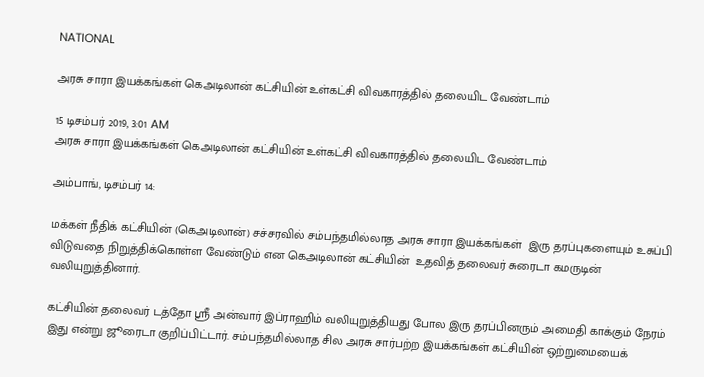NATIONAL

அரசு சாரா இயக்கங்கள் கெஅடிலான் கட்சியின் உள்கட்சி விவகாரத்தில் தலையிட வேண்டாம்

15 டிசம்பர் 2019, 3:01 AM
அரசு சாரா இயக்கங்கள் கெஅடிலான் கட்சியின் உள்கட்சி விவகாரத்தில் தலையிட வேண்டாம்

அம்பாங், டிசம்பர் 14:

மக்கள் நீதிக் கட்சியின் (கெஅடிலான்) சச்சரவில் சம்பந்தமில்லாத அரசு சாரா இயக்கங்கள்  இரு தரப்புகளையும் உசுப்பி விடுவதை நிறுத்திக்கொள்ள வேண்டும் என கெஅடிலான் கட்சியின்  உதவித் தலைவர் சுரைடா கமருடின் வலியுறுத்தினார்.

கட்சியின் தலைவர் டத்தோ ஸ்ரீ அன்வார் இப்ராஹிம் வலியுறுத்தியது போல இரு தரப்பினரும் அமைதி காக்கும் நேரம் இது என்று ஜூரைடா குறிப்பிட்டார். சம்பந்தமில்லாத சில அரசு சார்பற்ற இயக்கங்கள் கட்சியின் ஒற்றுமையைக்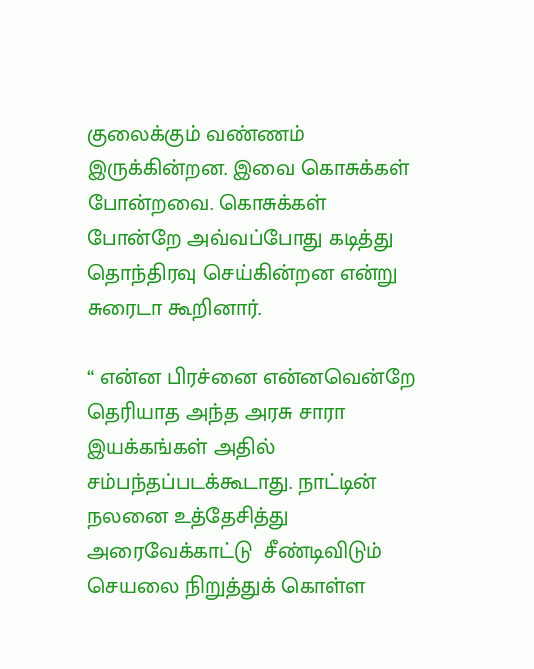குலைக்கும் வண்ணம் இருக்கின்றன. இவை கொசுக்கள் போன்றவை. கொசுக்கள் போன்றே அவ்வப்போது கடித்து தொந்திரவு செய்கின்றன என்று சுரைடா கூறினார்.

“ என்ன பிரச்னை என்னவென்றே தெரியாத அந்த அரசு சாரா இயக்கங்கள் அதில் சம்பந்தப்படக்கூடாது. நாட்டின் நலனை உத்தேசித்து அரைவேக்காட்டு  சீண்டிவிடும் செயலை நிறுத்துக் கொள்ள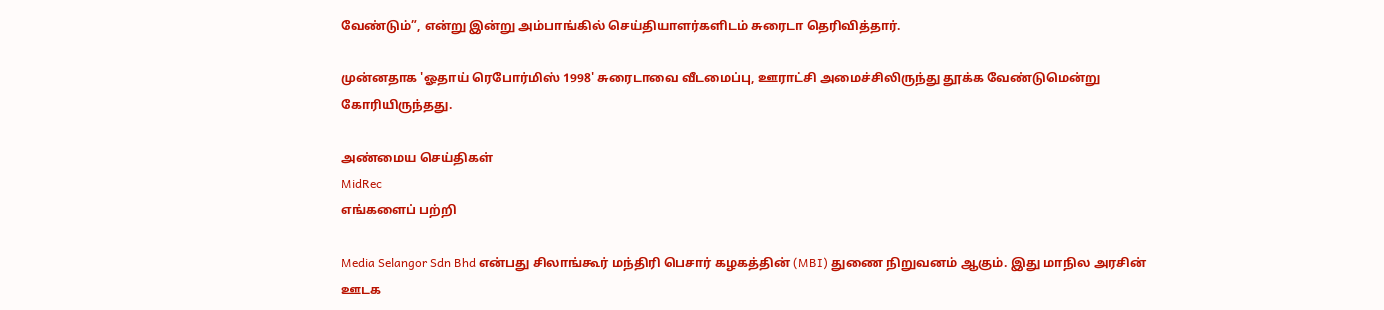வேண்டும்”, என்று இன்று அம்பாங்கில் செய்தியாளர்களிடம் சுரைடா தெரிவித்தார்.

முன்னதாக 'ஓதாய் ரெபோர்மிஸ் 1998' சுரைடாவை வீடமைப்பு, ஊராட்சி அமைச்சிலிருந்து தூக்க வேண்டுமென்று கோரியிருந்தது.

அண்மைய செய்திகள்
MidRec
எங்களைப் பற்றி

Media Selangor Sdn Bhd என்பது சிலாங்கூர் மந்திரி பெசார் கழகத்தின் (MBI) துணை நிறுவனம் ஆகும். இது மாநில அரசின் ஊடக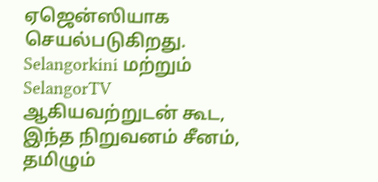ஏஜென்ஸியாக செயல்படுகிறது. Selangorkini மற்றும் SelangorTV ஆகியவற்றுடன் கூட, இந்த நிறுவனம் சீனம், தமிழும்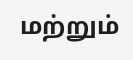மற்றும்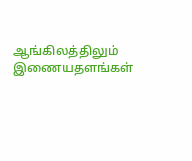ஆங்கிலத்திலும் இணையதளங்கள்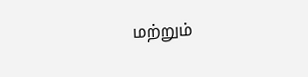மற்றும்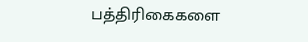பத்திரிகைகளை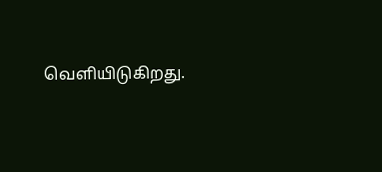வெளியிடுகிறது.